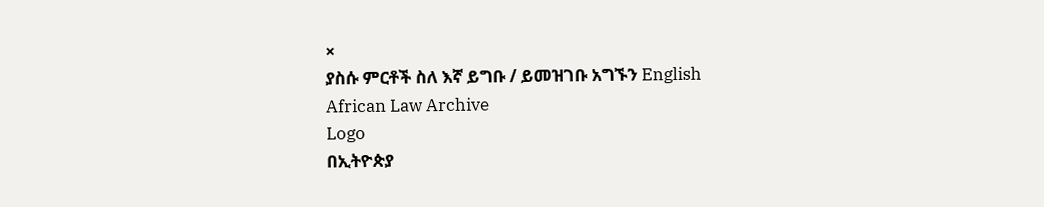×
ያስሱ ምርቶች ስለ እኛ ይግቡ / ይመዝገቡ አግኙን English
African Law Archive
Logo
በኢትዮጵያ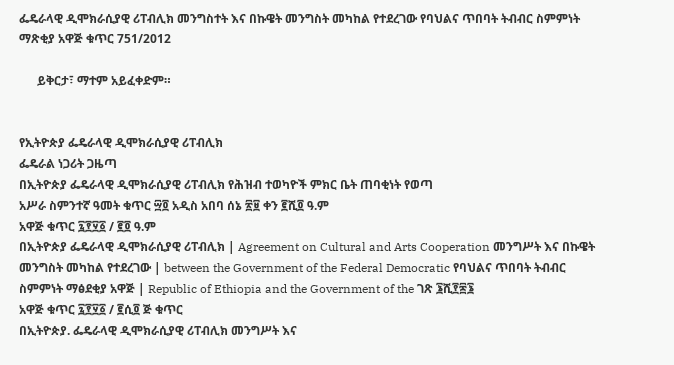ፌዴራላዊ ዲሞክራሲያዊ ሪፐብሊክ መንግስተት እና በኩዌት መንግስት መካከል የተደረገው የባህልና ጥበባት ትብብር ስምምነት ማጽቂያ አዋጅ ቁጥር 751/2012

      ይቅርታ፣ ማተም አይፈቀድም።


የኢትዮጵያ ፌዴራላዊ ዲሞክራሲያዊ ሪፐብሊክ
ፌዴራል ነጋሪት ጋዜጣ
በኢትዮጵያ ፌዴራላዊ ዲሞክራሲያዊ ሪፐብሊክ የሕዝብ ተወካዮች ምክር ቤት ጠባቂነት የወጣ
አሥራ ስምንተኛ ዓመት ቁጥር ፵፬ አዲስ አበባ ሰኔ ፳፱ ቀን ፪ሺ፬ ዓ.ም
አዋጅ ቁጥር ፯፻፶፩ / ፪፬ ዓ.ም
በኢትዮጵያ ፌዴራላዊ ዲሞክራሲያዊ ሪፐብሊክ | Agreement on Cultural and Arts Cooperation መንግሥት እና በኩዌት መንግስት መካከል የተደረገው | between the Government of the Federal Democratic የባህልና ጥበባት ትብብር ስምምነት ማፅደቂያ አዋጅ | Republic of Ethiopia and the Government of the ገጽ ፮ሺ፻፷፮
አዋጅ ቁጥር ፯፻፶፩ / ፪ሲ፬ ጅ ቁጥር
በኢትዮጵያ. ፌዴራላዊ ዲሞክራሲያዊ ሪፐብሊክ መንግሥት እና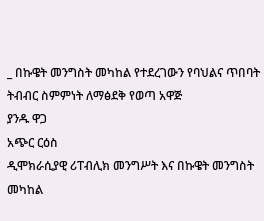_ በኩዌት መንግስት መካከል የተደረገውን የባህልና ጥበባት
ትብብር ስምምነት ለማፅደቅ የወጣ አዋጅ
ያንዱ ዋጋ
አጭር ርዕስ
ዲሞክራሲያዊ ሪፐብሊክ መንግሥት እና በኩዌት መንግስት መካከል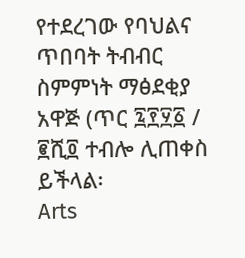የተደረገው የባህልና ጥበባት ትብብር ስምምነት ማፅደቂያ አዋጅ (ጥር ፯፻፶፩ / ፪ሺ፬ ተብሎ ሊጠቀስ ይችላል፡
Arts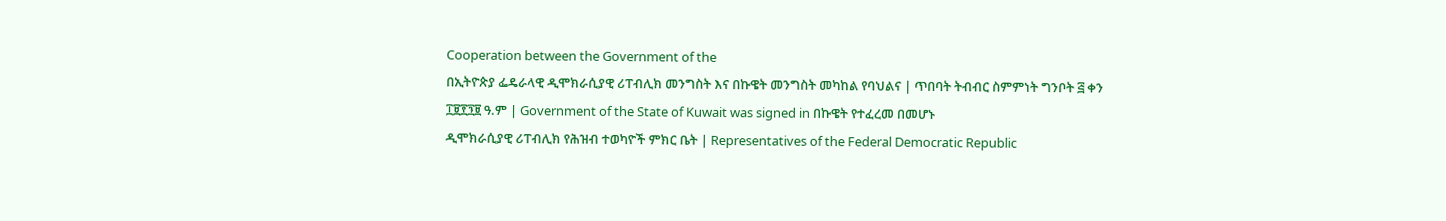Cooperation between the Government of the
በኢትዮጵያ ፌዴራላዊ ዲሞክራሲያዊ ሪፐብሊክ መንግስት እና በኩዌት መንግስት መካከል የባህልና | ጥበባት ትብብር ስምምነት ግንቦት ፭ ቀን ፲፱፻፺፱ ዓ.ም | Government of the State of Kuwait was signed in በኩዌት የተፈረመ በመሆኑ
ዲሞክራሲያዊ ሪፐብሊክ የሕዝብ ተወካዮች ምክር ቤት | Representatives of the Federal Democratic Republic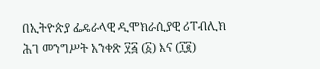በኢትዮጵያ ፌዴራላዊ ዲሞክራሲያዊ ሪፐብሊክ
ሕገ መንግሥት አንቀጽ ፶፭ (፩) እና (፲፪)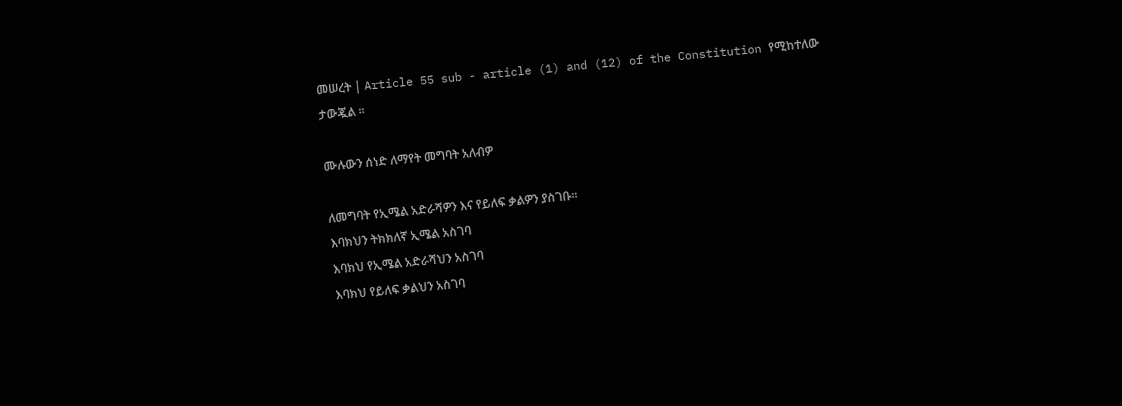መሠረት | Article 55 sub - article (1) and (12) of the Constitution የሚከተለው ታውጇል ፡፡

ሙሉውን ሰነድ ለማየት መግባት አለብዎ

ለመግባት የኢሜል አድራሻዎን እና የይለፍ ቃልዎን ያስገቡ።
እባክህን ትክክለኛ ኢሜል አስገባ
እባክህ የኢሜል አድራሻህን አስገባ
እባክህ የይለፍ ቃልህን አስገባ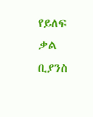የይለፍ ቃል ቢያንስ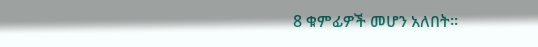8 ቁምፊዎች መሆን አለበት።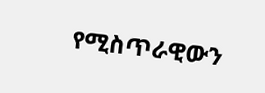የሚስጥራዊውን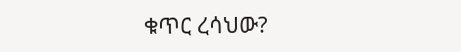ቁጥር ረሳህው?